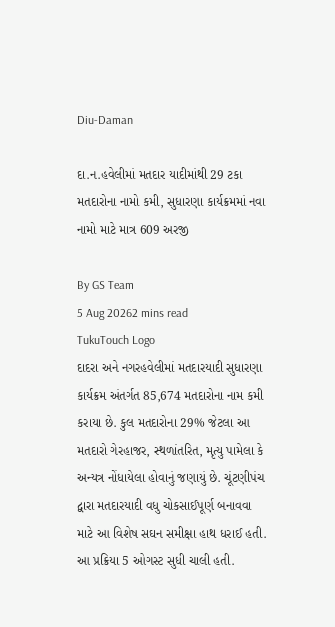Diu-Daman

દા.ન.હવેલીમાં મતદાર યાદીમાંથી 29 ટકા મતદારોના નામો કમી, સુધારણા કાર્યક્રમમાં નવા નામો માટે માત્ર 609 અરજી

By GS Team
5 Aug 20262 mins read
TukuTouch Logo
દાદરા અને નગરહવેલીમાં મતદારયાદી સુધારણા કાર્યક્રમ અંતર્ગત 85,674 મતદારોના નામ કમી કરાયા છે. કુલ મતદારોના 29% જેટલા આ મતદારો ગેરહાજર, સ્થળાંતરિત, મૃત્યુ પામેલા કે અન્યત્ર નોંધાયેલા હોવાનું જણાયું છે. ચૂંટણીપંચ દ્વારા મતદારયાદી વધુ ચોકસાઈપૂર્ણ બનાવવા માટે આ વિશેષ સઘન સમીક્ષા હાથ ધરાઈ હતી. આ પ્રક્રિયા 5 ઓગસ્ટ સુધી ચાલી હતી.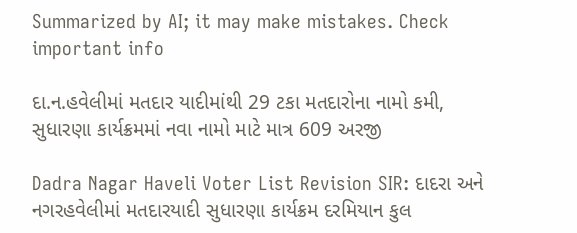Summarized by AI; it may make mistakes. Check important info

દા.ન.હવેલીમાં મતદાર યાદીમાંથી 29 ટકા મતદારોના નામો કમી, સુધારણા કાર્યક્રમમાં નવા નામો માટે માત્ર 609 અરજી

Dadra Nagar Haveli Voter List Revision SIR: દાદરા અને નગરહવેલીમાં મતદારયાદી સુધારણા કાર્યક્રમ દરમિયાન કુલ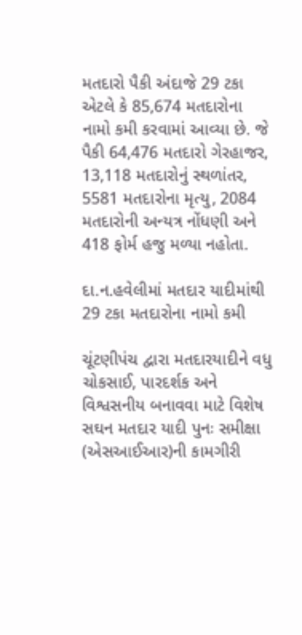મતદારો પૈકી અંદાજે 29 ટકા એટલે કે 85,674 મતદારોના નામો કમી કરવામાં આવ્યા છે. જે પૈકી 64,476 મતદારો ગેરહાજર, 13,118 મતદારોનું સ્થળાંતર, 5581 મતદારોના મૃત્યુ, 2084 મતદારોની અન્યત્ર નોંધણી અને 418 ફોર્મ હજુ મળ્યા નહોતા.

દા.ન.હવેલીમાં મતદાર યાદીમાંથી 29 ટકા મતદારોના નામો કમી

ચૂંટણીપંચ દ્વારા મતદારયાદીને વધુ ચોકસાઈ, પારદર્શક અને વિશ્વસનીય બનાવવા માટે વિશેષ સઘન મતદાર યાદી પુનઃ સમીક્ષા (એસઆઈઆર)ની કામગીરી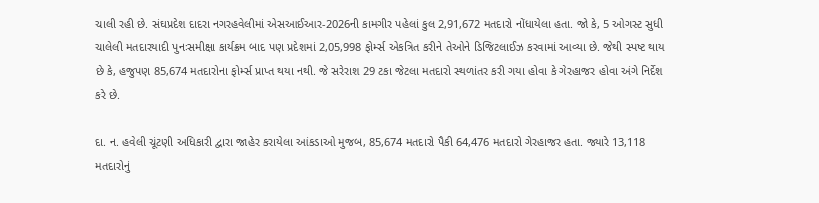ચાલી રહી છે. સંઘપ્રદેશ દાદરા નગરહવેલીમાં એસઆઈઆર-2026ની કામગીર પહેલાં કુલ 2,91,672 મતદારો નોંધાયેલા હતા. જો કે, 5 ઓગસ્ટ સુધી ચાલેલી મતદારયાદી પુનઃસમીક્ષા કાર્યક્રમ બાદ પણ પ્રદેશમાં 2,05,998 ફોર્મ્સ એકત્રિત કરીને તેઓને ડિજિટલાઈઝ કરવામાં આવ્યા છે. જેથી સ્પષ્ટ થાય છે કે, હજુપણ 85,674 મતદારોના ફોર્મ્સ પ્રાપ્ત થયા નથી. જે સરેરાશ 29 ટકા જેટલા મતદારો સ્થળાંતર કરી ગયા હોવા કે ગેરહાજર હોવા અંગે નિર્દેશ કરે છે.

દા. ન. હવેલી ચૂંટણી અધિકારી દ્વારા જાહેર કરાયેલા આંકડાઓ મુજબ, 85,674 મતદારો પૈકી 64,476 મતદારો ગેરહાજર હતા. જ્યારે 13,118 મતદારોનું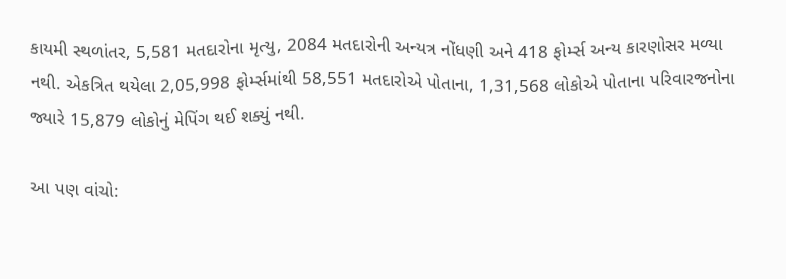કાયમી સ્થળાંતર, 5,581 મતદારોના મૃત્યુ, 2084 મતદારોની અન્યત્ર નોંધણી અને 418 ફોર્મ્સ અન્ય કારણોસર મળ્યા નથી. એકત્રિત થયેલા 2,05,998 ફોર્મ્સમાંથી 58,551 મતદારોએ પોતાના, 1,31,568 લોકોએ પોતાના પરિવારજનોના જ્યારે 15,879 લોકોનું મેપિંગ થઈ શક્યું નથી.

આ પણ વાંચો: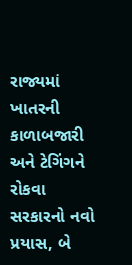રાજ્યમાં ખાતરની કાળાબજારી અને ટેગિંગને રોકવા સરકારનો નવો પ્રયાસ, બે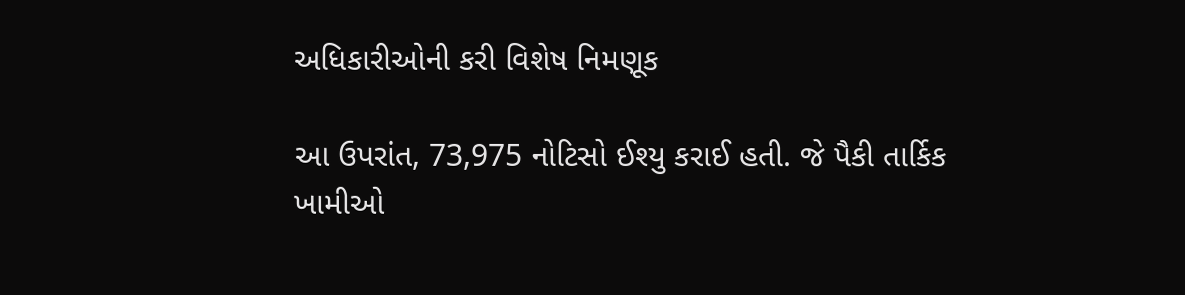અધિકારીઓની કરી વિશેષ નિમણૂક

આ ઉપરાંત, 73,975 નોટિસો ઈશ્યુ કરાઈ હતી. જે પૈકી તાર્કિક ખામીઓ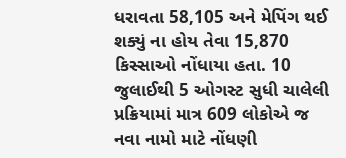ધરાવતા 58,105 અને મેપિંગ થઈ શક્યું ના હોય તેવા 15,870 કિસ્સાઓ નોંધાયા હતા. 10 જુલાઈથી 5 ઓગસ્ટ સુધી ચાલેલી પ્રક્રિયામાં માત્ર 609 લોકોએ જ નવા નામો માટે નોંધણી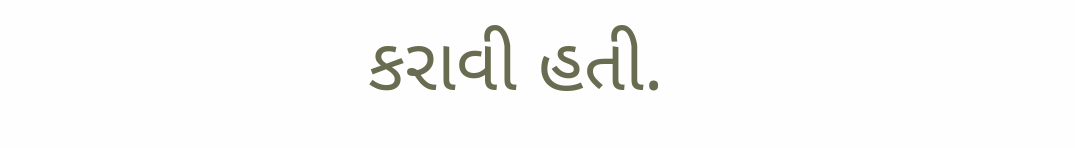કરાવી હતી.